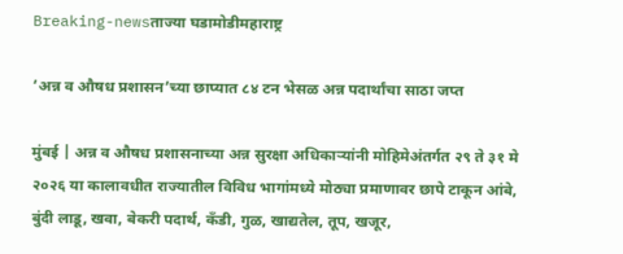Breaking-newsताज्या घडामोडीमहाराष्ट्र

‘अन्न व औषध प्रशासन’च्या छाप्यात ८४ टन भेसळ अन्न पदार्थांचा साठा जप्त

मुंबई | अन्न व औषध प्रशासनाच्या अन्न सुरक्षा अधिकाऱ्यांनी मोहिमेअंतर्गत २९ ते ३१ मे २०२६ या कालावधीत राज्यातील विविध भागांमध्ये मोठ्या प्रमाणावर छापे टाकून आंबे, बुंदी लाडू, खवा, बेकरी पदार्थ, कँडी, गुळ, खाद्यतेल, तूप, खजूर,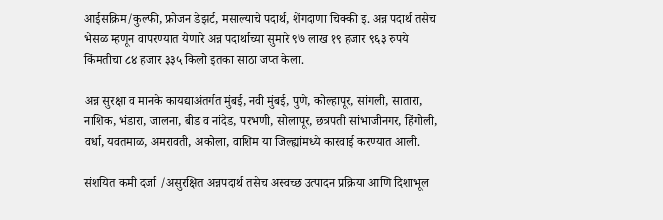आईसक्रिम/कुल्फी, फ्रोजन डेझर्ट, मसाल्याचे पदार्थ, शेंगदाणा चिक्की इ. अन्न पदार्थ तसेच भेसळ म्हणून वापरण्यात येणारे अन्न पदार्थाच्या सुमारे ९७ लाख १९ हजार ९६३ रुपये किंमतीचा ८४ हजार ३३५ किलो इतका साठा जप्त केला.

अन्न सुरक्षा व मानके कायद्याअंतर्गत मुंबई, नवी मुंबई, पुणे, कोल्हापूर, सांगली, सातारा, नाशिक, भंडारा, जालना, बीड व नांदेड, परभणी, सोलापूर, छत्रपती सांभाजीनगर, हिंगोली, वर्धा, यवतमाळ, अमरावती, अकोला, वाशिम या जिल्ह्यांमध्ये कारवाई करण्यात आली.

संशयित कमी दर्जा /असुरक्षित अन्नपदार्थ तसेच अस्वच्छ उत्पादन प्रक्रिया आणि दिशाभूल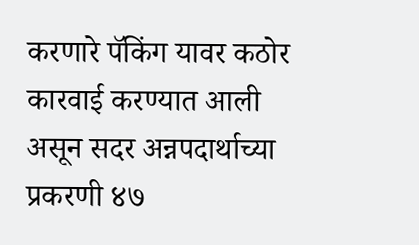करणारे पॅकिंग यावर कठोर कारवाई करण्यात आली असून सदर अन्नपदार्थाच्या प्रकरणी ४७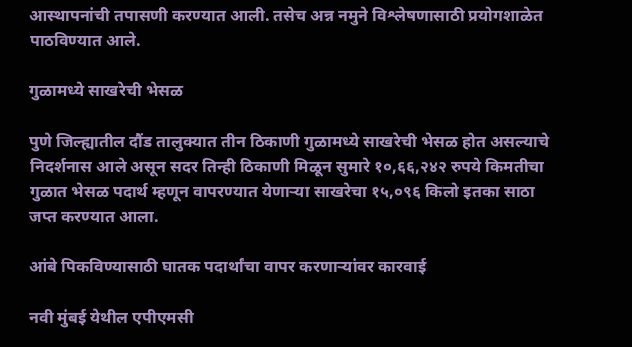आस्थापनांची तपासणी करण्यात आली. तसेच अन्न नमुने विश्लेषणासाठी प्रयोगशाळेत पाठविण्यात आले.

गुळामध्ये साखरेची भेसळ

पुणे जिल्ह्यातील दौंड तालुक्यात तीन ठिकाणी गुळामध्ये साखरेची भेसळ होत असल्याचे निदर्शनास आले असून सदर तिन्ही ठिकाणी मिळून सुमारे १०,६६,२४२ रुपये किमतीचा गुळात भेसळ पदार्थ म्हणून वापरण्यात येणाऱ्या साखरेचा १५,०९६ किलो इतका साठा जप्त करण्यात आला.

आंबे पिकविण्यासाठी घातक पदार्थांचा वापर करणाऱ्यांवर कारवाई

नवी मुंबई येथील एपीएमसी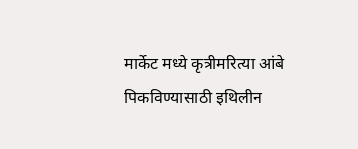मार्केट मध्ये कृत्रीमरित्या आंबे पिकविण्यासाठी इथिलीन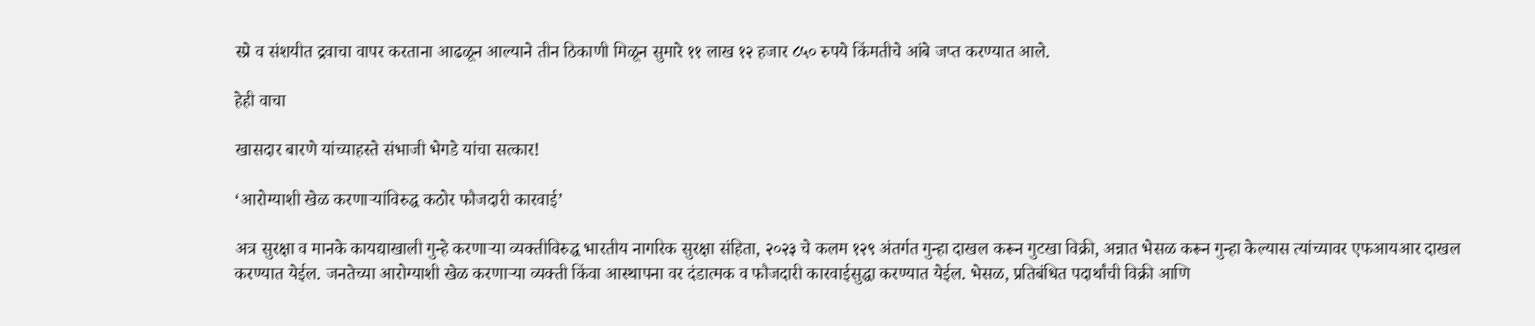स्प्रे व संशयीत द्रवाचा वापर करताना आढळून आल्याने तीन ठिकाणी मिळून सुमारे ११ लाख १२ हजार ८५० रुपये किंमतीचे आंबे जप्त करण्यात आले.

हेही वाचा

खासदार बारणे यांच्याहस्ते संभाजी भेगडे यांचा सत्कार!

‘आरोग्याशी खेळ करणाऱ्यांविरुद्ध कठोर फौजदारी कारवाई’

अत्र सुरक्षा व मानके कायद्याखाली गुन्हे करणाऱ्या व्यक्तीविरुद्ध भारतीय नागरिक सुरक्षा संहिता, २०२३ चे कलम १२९ अंतर्गत गुन्हा दाखल करून गुटखा विक्री, अन्नात भेसळ करून गुन्हा केल्यास त्यांच्यावर एफआयआर दाखल करण्यात येईल. जनतेच्या आरोग्याशी खेळ करणाऱ्या व्यक्ती किंवा आस्थापना वर दंडात्मक व फौजदारी कारवाईसुद्धा करण्यात येईल. भेसळ, प्रतिबंधित पदार्थांची विक्री आणि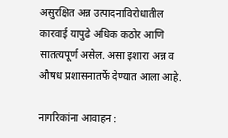असुरक्षित अन्न उत्पादनाविरोधातील कारवाई यापुढे अधिक कठोर आणि सातत्यपूर्ण असेल. असा इशारा अन्न व औषध प्रशासनातर्फे देण्यात आला आहे.

नागरिकांना आवाहन :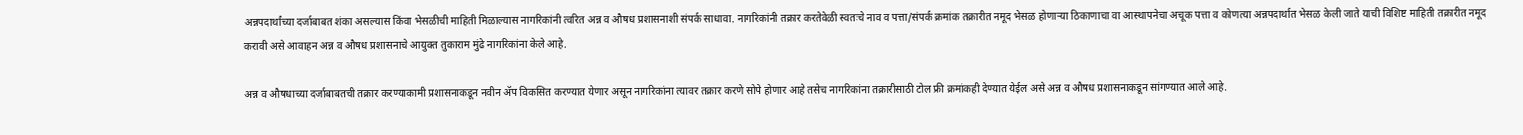अन्नपदार्थांच्या दर्जाबाबत शंका असल्यास किंवा भेसळीची माहिती मिळाल्यास नागरिकांनी त्वरित अन्न व औषध प्रशासनाशी संपर्क साधावा. नागरिकांनी तक्रार करतेवेळी स्वतःचे नाव व पत्ता/संपर्क क्रमांक तक्रारीत नमूद भेसळ होणाऱ्या ठिकाणाचा वा आस्थापनेचा अचूक पत्ता व कोणत्या अन्नपदार्थात भेसळ केली जाते याची विशिष्ट माहिती तक्रारीत नमूद करावी असे आवाहन अन्न व औषध प्रशासनाचे आयुक्त तुकाराम मुंढे नागरिकांना केले आहे.

अन्न व औषधाच्या दर्जाबाबतची तक्रार करण्याकामी प्रशासनाकडून नवीन ॲप विकसित करण्यात येणार असून नागरिकांना त्यावर तक्रार करणे सोपे होणार आहे तसेच नागरिकांना तक्रारीसाठी टोल फ्री क्रमांकही देण्यात येईल असे अन्न व औषध प्रशासनाकडून सांगण्यात आले आहे.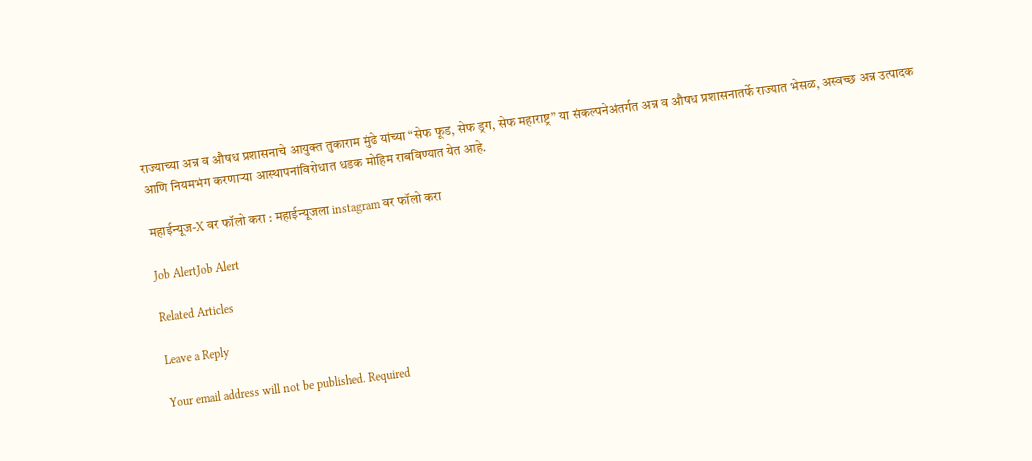राज्याच्या अन्न व औषध प्रशासनाचे आयुक्त तुकाराम मुंढे यांच्या “सेफ फूड, सेफ ड्रग, सेफ महाराष्ट्र” या संकल्पनेअंतर्गत अन्न व औषध प्रशासनातर्फे राज्यात भेसळ, अस्वच्छ अन्न उत्पादक आणि नियमभंग करणाऱ्या आस्थापनांविरोधात धडक मोहिम राबविण्यात येत आहे.

महाईन्यूज-X वर फॉलो करा : महाईन्यूजला instagram वर फॉलो करा

Job AlertJob Alert

Related Articles

Leave a Reply

Your email address will not be published. Required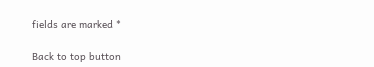fields are marked *

Back to top button